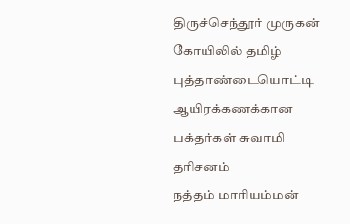திருச்செந்தூர் முருகன் கோயிலில் தமிழ் புத்தாண்டையொட்டி ஆயிரக்கணக்கான பக்தர்கள் சுவாமி தரிசனம்
நத்தம் மாரியம்மன்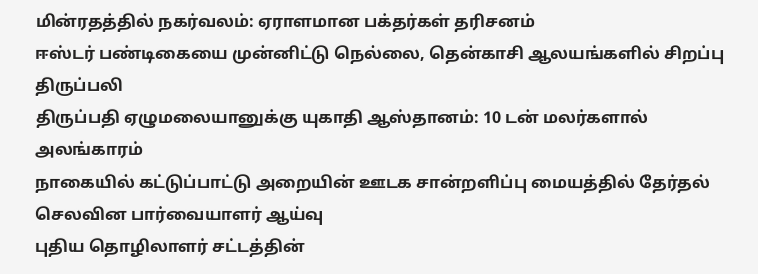மின்ரதத்தில் நகர்வலம்: ஏராளமான பக்தர்கள் தரிசனம்
ஈஸ்டர் பண்டிகையை முன்னிட்டு நெல்லை, தென்காசி ஆலயங்களில் சிறப்பு திருப்பலி
திருப்பதி ஏழுமலையானுக்கு யுகாதி ஆஸ்தானம்: 10 டன் மலர்களால் அலங்காரம்
நாகையில் கட்டுப்பாட்டு அறையின் ஊடக சான்றளிப்பு மையத்தில் தேர்தல் செலவின பார்வையாளர் ஆய்வு
புதிய தொழிலாளர் சட்டத்தின்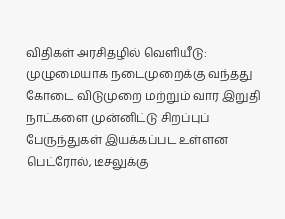விதிகள் அரசிதழில் வெளியீடு: முழுமையாக நடைமுறைக்கு வந்தது
கோடை விடுமுறை மற்றும் வார இறுதி நாட்களை முன்னிட்டு சிறப்புப் பேருந்துகள் இயக்கப்பட உள்ளன
பெட்ரோல், டீசலுக்கு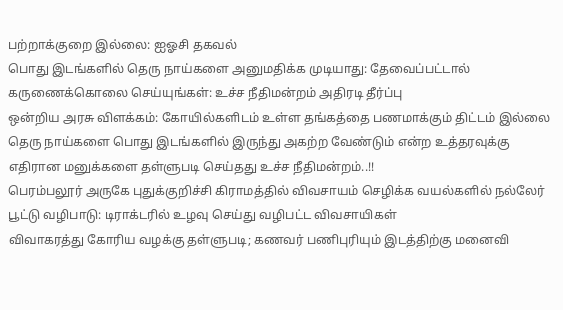பற்றாக்குறை இல்லை: ஐஓசி தகவல்
பொது இடங்களில் தெரு நாய்களை அனுமதிக்க முடியாது: தேவைப்பட்டால் கருணைக்கொலை செய்யுங்கள்: உச்ச நீதிமன்றம் அதிரடி தீர்ப்பு
ஒன்றிய அரசு விளக்கம்: கோயில்களிடம் உள்ள தங்கத்தை பணமாக்கும் திட்டம் இல்லை
தெரு நாய்களை பொது இடங்களில் இருந்து அகற்ற வேண்டும் என்ற உத்தரவுக்கு எதிரான மனுக்களை தள்ளுபடி செய்தது உச்ச நீதிமன்றம்..!!
பெரம்பலூர் அருகே புதுக்குறிச்சி கிராமத்தில் விவசாயம் செழிக்க வயல்களில் நல்லேர் பூட்டு வழிபாடு: டிராக்டரில் உழவு செய்து வழிபட்ட விவசாயிகள்
விவாகரத்து கோரிய வழக்கு தள்ளுபடி; கணவர் பணிபுரியும் இடத்திற்கு மனைவி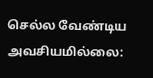செல்ல வேண்டிய அவசியமில்லை: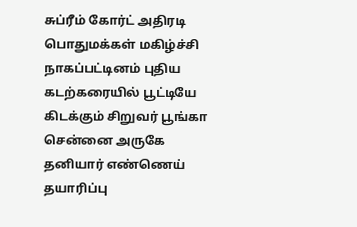சுப்ரீம் கோர்ட் அதிரடி
பொதுமக்கள் மகிழ்ச்சி நாகப்பட்டினம் புதிய கடற்கரையில் பூட்டியே கிடக்கும் சிறுவர் பூங்கா
சென்னை அருகே தனியார் எண்ணெய் தயாரிப்பு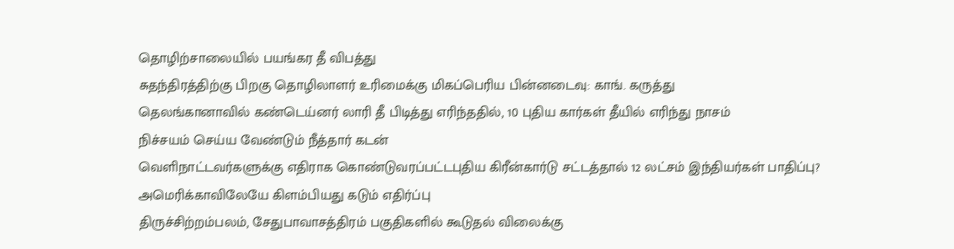தொழிற்சாலையில் பயங்கர தீ விபத்து
சுதந்திரத்திற்கு பிறகு தொழிலாளர் உரிமைக்கு மிகப்பெரிய பின்னடைவு: காங். கருத்து
தெலங்கானாவில் கண்டெய்னர் லாரி தீ பிடித்து எரிந்ததில், 10 புதிய கார்கள் தீயில் எரிந்து நாசம்
நிச்சயம் செய்ய வேண்டும் நீத்தார் கடன்
வெளிநாட்டவர்களுக்கு எதிராக கொண்டுவரப்பட்டபுதிய கிரீன்கார்டு சட்டத்தால் 12 லட்சம் இந்தியர்கள் பாதிப்பு? அமெரிக்காவிலேயே கிளம்பியது கடும் எதிர்ப்பு
திருச்சிற்றம்பலம், சேதுபாவாசத்திரம் பகுதிகளில் கூடுதல் விலைக்கு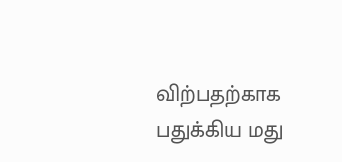விற்பதற்காக பதுக்கிய மது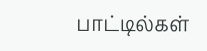பாட்டில்கள்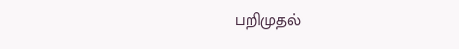பறிமுதல்